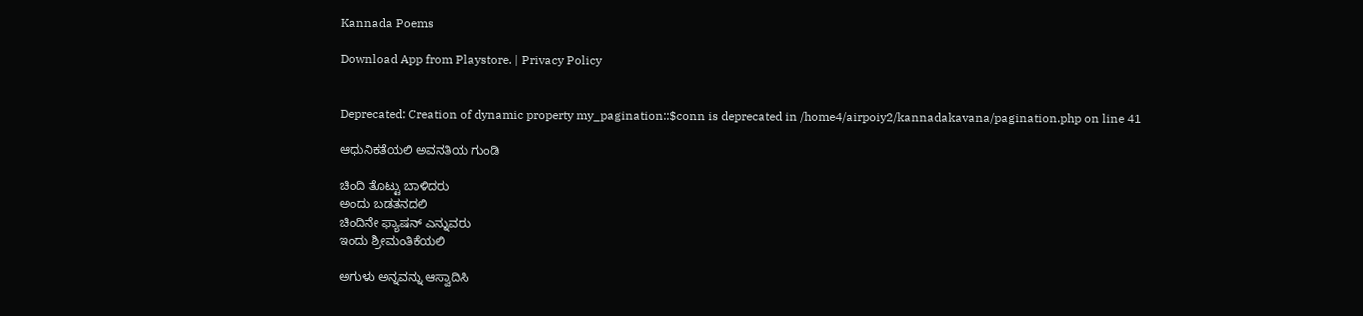Kannada Poems

Download App from Playstore. | Privacy Policy


Deprecated: Creation of dynamic property my_pagination::$conn is deprecated in /home4/airpoiy2/kannadakavana/pagination.php on line 41

ಆಧುನಿಕತೆಯಲಿ ಅವನತಿಯ ಗುಂಡಿ

ಚಿಂದಿ ತೊಟ್ಟು ಬಾಳಿದರು
ಅಂದು ಬಡತನದಲಿ
ಚಿಂದಿನೇ ಫ್ಯಾಷನ್ ಎನ್ನುವರು
ಇಂದು ಶ್ರೀಮಂತಿಕೆಯಲಿ

ಅಗುಳು ಅನ್ನವನ್ನು ಆಸ್ವಾದಿಸಿ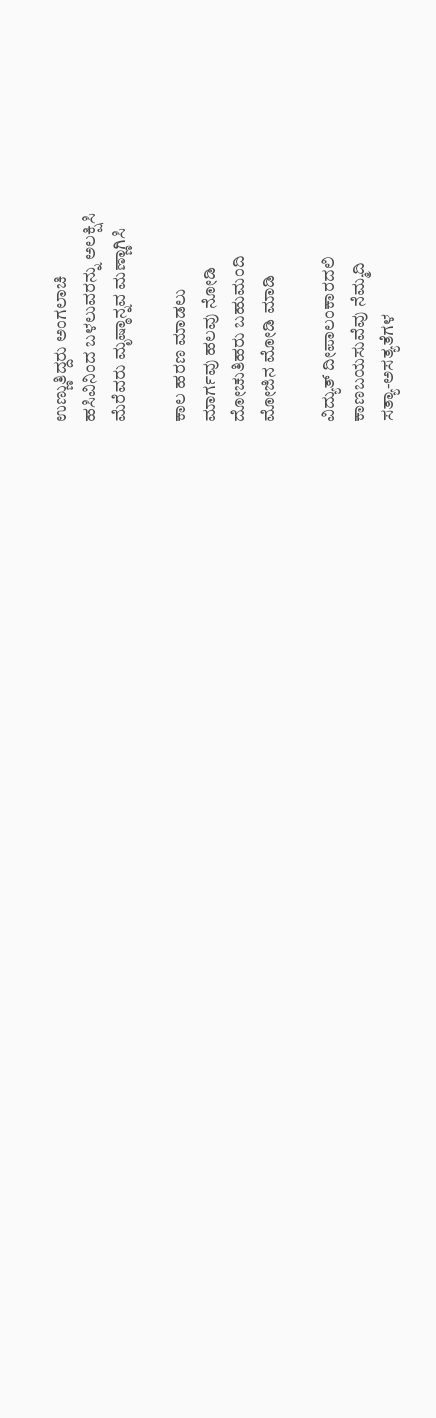ಉಣ್ಣುತಿದ್ದರು ಅಂಗಲಾಚಿ
ಹಸಿವಿನಿಂದ ಬಳಲುವರನ್ನು ಅಲಕ್ಷಿಸಿ
ಮೆರೆವರು ಮೃಷ್ಠಾನ್ನವ ಮಣ್ಣಾಗಿಸಿ

ಕಾಲ ಹರಣ ಮಾಡಲು
ಮಾರ್ಗವು ಹಲವು ನೋಡಿ
ದೋಚುತಿಹರು ಬಹುಮಂದಿ
ಮೋಜಿನ ಮೋಡಿ ಮಾಡಿ

ವಿದ್ಯುತ್ ದೀಪಾಲಂಕಾರದಲಿ
ಕಾಣಬಯಸುವೆವು ನೆಮ್ಮದಿ
ಸತ್ಯಾ-ಅಸತ್ಯತೆಗಳ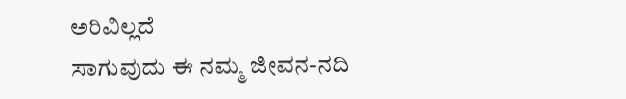ಅರಿವಿಲ್ಲದೆ
ಸಾಗುವುದು ಈ ನಮ್ಮ ಜೀವನ-ನದಿ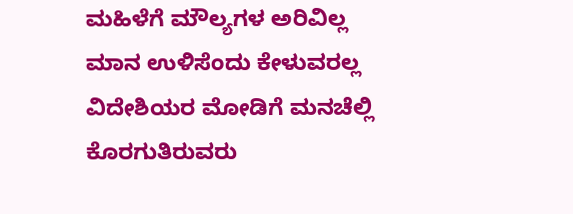ಮಹಿಳೆಗೆ ಮೌಲ್ಯಗಳ ಅರಿವಿಲ್ಲ
ಮಾನ ಉಳಿಸೆಂದು ಕೇಳುವರಲ್ಲ
ವಿದೇಶಿಯರ ಮೋಡಿಗೆ ಮನಚೆಲ್ಲಿ
ಕೊರಗುತಿರುವರು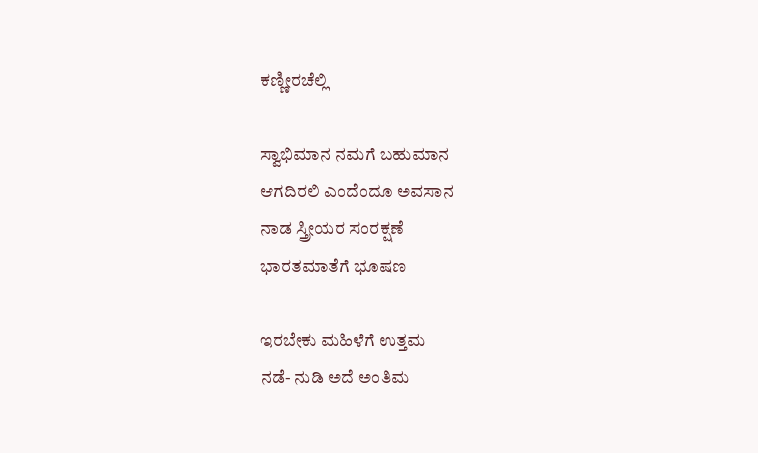ಕಣ್ಣೀರಚೆಲ್ಲಿ

ಸ್ವಾಭಿಮಾನ ನಮಗೆ ಬಹುಮಾನ
ಆಗದಿರಲಿ ಎಂದೆಂದೂ ಅವಸಾನ
ನಾಡ ಸ್ತ್ರೀಯರ ಸಂರಕ್ಷಣೆ
ಭಾರತಮಾತೆಗೆ ಭೂಷಣ

ಇರಬೇಕು ಮಹಿಳೆಗೆ ಉತ್ತಮ
ನಡೆ- ನುಡಿ ಅದೆ ಅಂತಿಮ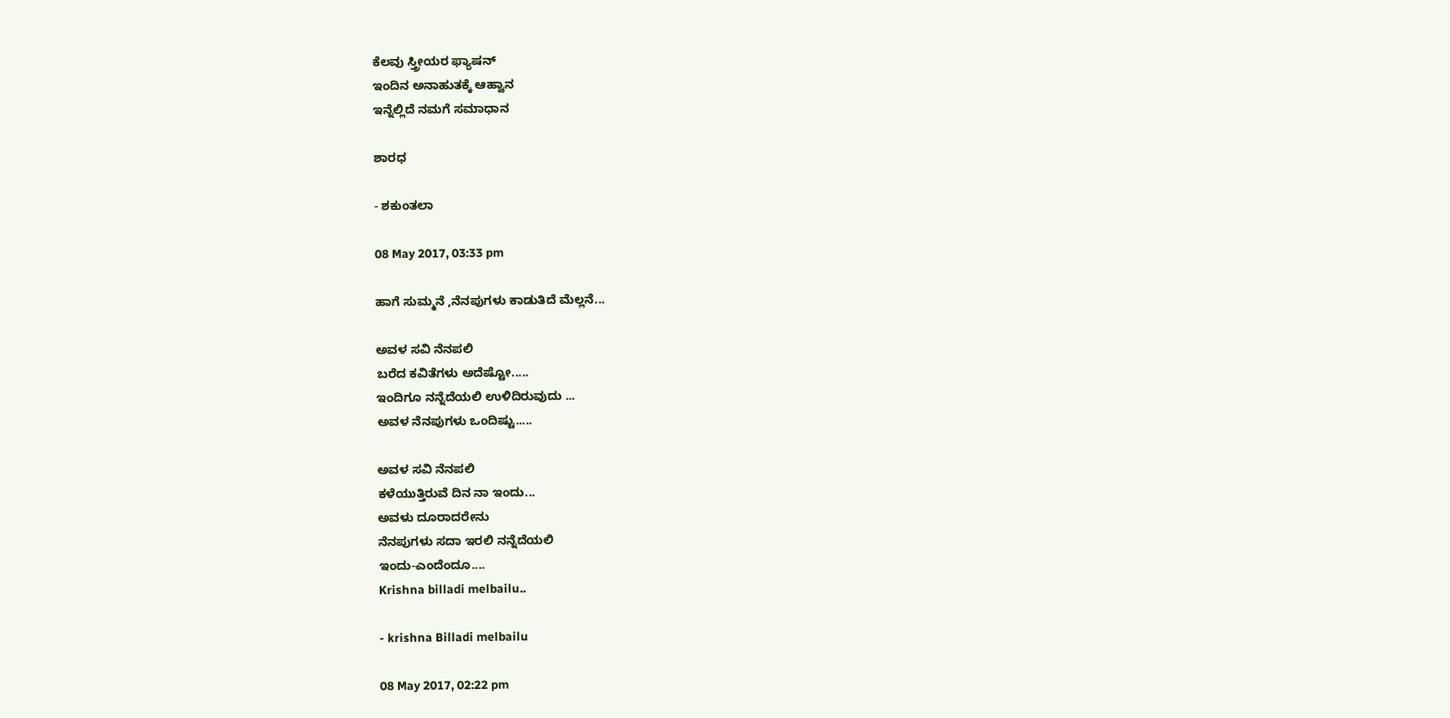ಕೆಲವು ಸ್ತ್ರೀಯರ ಫ್ಯಾಷನ್
ಇಂದಿನ ಅನಾಹುತಕ್ಕೆ ಆಹ್ವಾನ
ಇನ್ನೆಲ್ಲಿದೆ ನಮಗೆ ಸಮಾಧಾನ

ಶಾರಧ

- ಶಕುಂತಲಾ

08 May 2017, 03:33 pm

ಹಾಗೆ ಸುಮ್ಮನೆ ,ನೆನಪುಗಳು ಕಾಡುತಿದೆ ಮೆಲ್ಲನೆ...

ಅವಳ ಸವಿ ನೆನಪಲಿ
ಬರೆದ ಕವಿತೆಗಳು ಅದೆಷ್ಟೋ.....
ಇಂದಿಗೂ ನನ್ನೆದೆಯಲಿ ಉಳಿದಿರುವುದು ...
ಅವಳ ನೆನಪುಗಳು ಒಂದಿಷ್ಟು.....

ಅವಳ ಸವಿ ನೆನಪಲಿ
ಕಳೆಯುತ್ತಿರುವೆ ದಿನ ನಾ ಇಂದು...
ಅವಳು ದೂರಾದರೇನು
ನೆನಪುಗಳು ಸದಾ ಇರಲಿ ನನ್ನೆದೆಯಲಿ
ಇಂದು-ಎಂದೆಂದೂ....
Krishna billadi melbailu..

- krishna Billadi melbailu

08 May 2017, 02:22 pm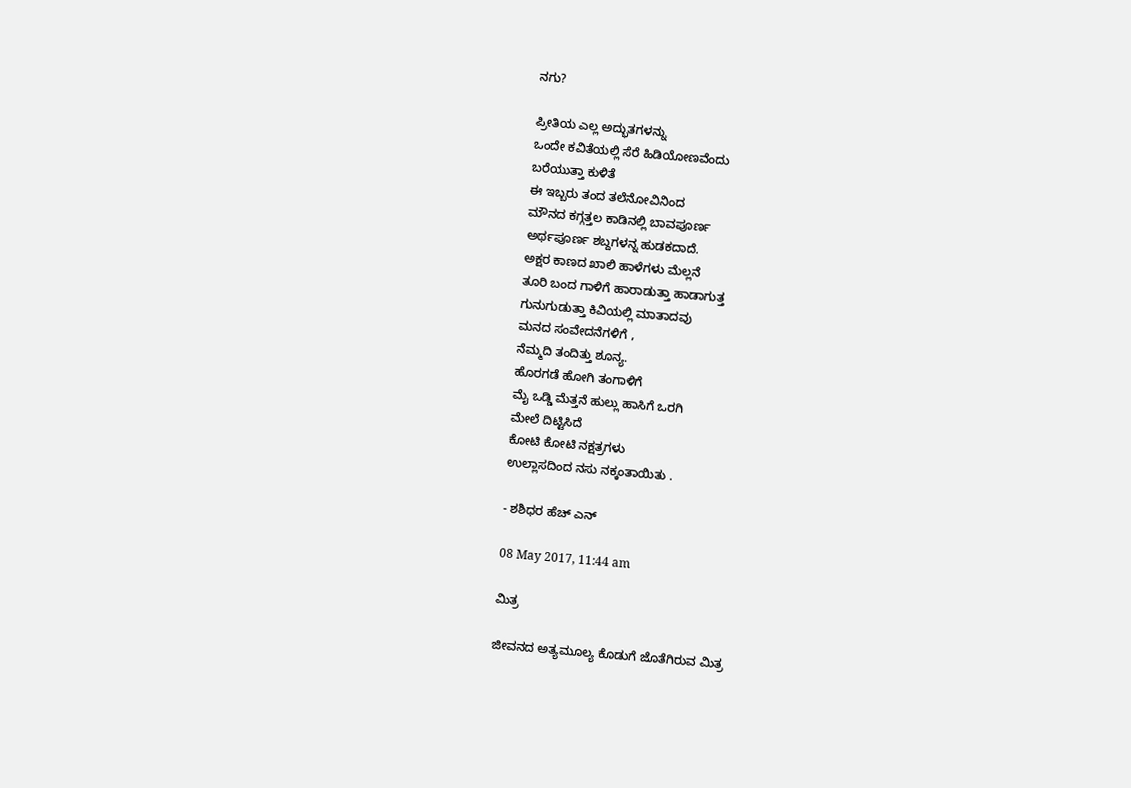ನಗು?

ಪ್ರೀತಿಯ ಎಲ್ಲ ಅದ್ಭುತಗಳನ್ನು
ಒಂದೇ ಕವಿತೆಯಲ್ಲಿ ಸೆರೆ ಹಿಡಿಯೋಣವೆಂದು
ಬರೆಯುತ್ತಾ ಕುಳಿತೆ
ಈ ಇಬ್ಬರು ತಂದ ತಲೆನೋವಿನಿಂದ
ಮೌನದ ಕಗ್ಗತ್ತಲ ಕಾಡಿನಲ್ಲಿ ಬಾವಪೂರ್ಣ
ಅರ್ಥಪೂರ್ಣ ಶಬ್ದಗಳನ್ನ ಹುಡಕದಾದೆ.
ಅಕ್ಷರ ಕಾಣದ ಖಾಲಿ ಹಾಳೆಗಳು ಮೆಲ್ಲನೆ
ತೂರಿ ಬಂದ ಗಾಳಿಗೆ ಹಾರಾಡುತ್ತಾ ಹಾಡಾಗುತ್ತ
ಗುನುಗುಡುತ್ತಾ ಕಿವಿಯಲ್ಲಿ ಮಾತಾದವು
ಮನದ ಸಂವೇದನೆಗಳಿಗೆ ,
ನೆಮ್ಮದಿ ತಂದಿತ್ತು ಶೂನ್ಯ.
ಹೊರಗಡೆ ಹೋಗಿ ತಂಗಾಳಿಗೆ
ಮೈ ಒಡ್ಡಿ ಮೆತ್ತನೆ ಹುಲ್ಲು ಹಾಸಿಗೆ ಒರಗಿ
ಮೇಲೆ ದಿಟ್ಟಿಸಿದೆ
ಕೋಟಿ ಕೋಟಿ ನಕ್ಷತ್ರಗಳು
ಉಲ್ಲಾಸದಿಂದ ನಸು ನಕ್ಕಂತಾಯಿತು .

- ಶಶಿಧರ ಹೆಚ್ ಎನ್

08 May 2017, 11:44 am

ಮಿತ್ರ

ಜೀವನದ ಅತ್ಯಮೂಲ್ಯ ಕೊಡುಗೆ ಜೊತೆಗಿರುವ ಮಿತ್ರ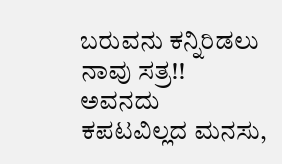ಬರುವನು ಕನ್ನಿರಿಡಲು ನಾವು ಸತ್ರ!!
ಅವನದು ಕಪಟವಿಲ್ಲದ ಮನಸು,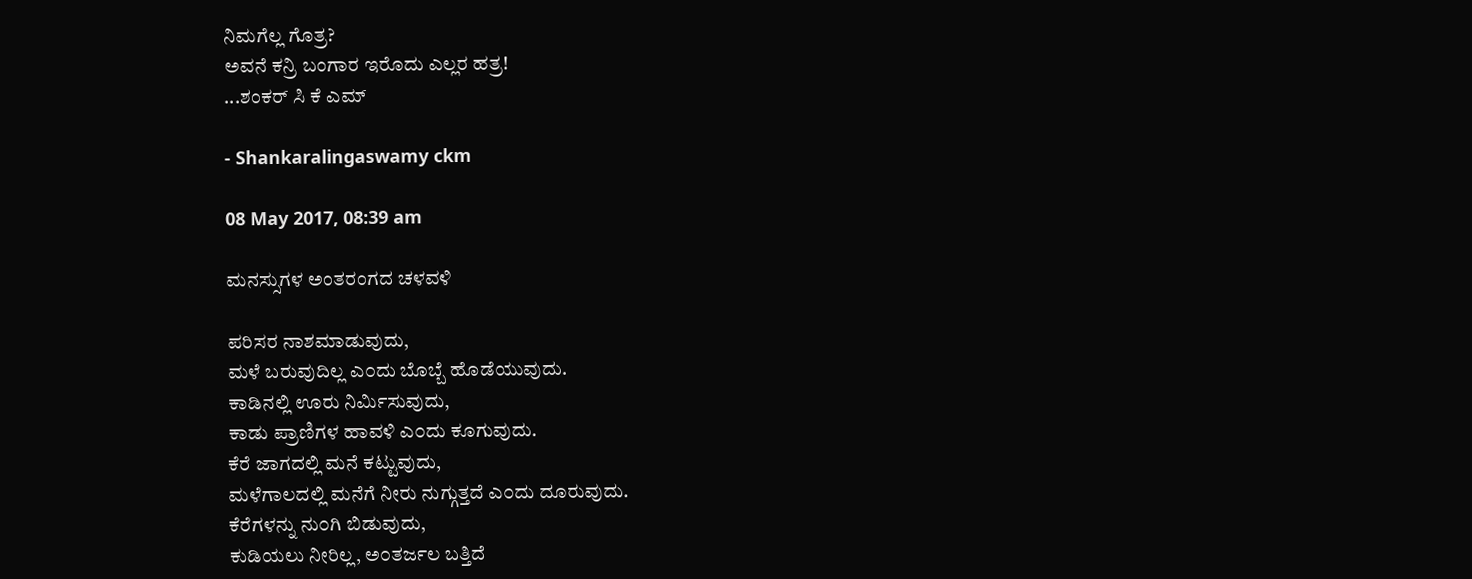ನಿಮಗೆಲ್ಲ ಗೊತ್ರ?
ಅವನೆ ಕನ್ರಿ ಬಂಗಾರ ಇರೊದು ಎಲ್ಲರ ಹತ್ರ!
...ಶಂಕರ್ ಸಿ ಕೆ ಎಮ್

- Shankaralingaswamy ckm

08 May 2017, 08:39 am

ಮನಸ್ಸುಗಳ ಅಂತರಂಗದ ಚಳವಳಿ

ಪರಿಸರ ನಾಶಮಾಡುವುದು,
ಮಳೆ ಬರುವುದಿಲ್ಲ ಎ೦ದು ಬೊಬ್ಬೆ ಹೊಡೆಯುವುದು.
ಕಾಡಿನಲ್ಲಿ ಊರು ನಿರ್ಮಿಸುವುದು,
ಕಾಡು ಪ್ರಾಣಿಗಳ ಹಾವಳಿ ಎ೦ದು ಕೂಗುವುದು.
ಕೆರೆ ಜಾಗದಲ್ಲಿ ಮನೆ ಕಟ್ಟುವುದು,
ಮಳೆಗಾಲದಲ್ಲಿ ಮನೆಗೆ ನೀರು ನುಗ್ಗುತ್ತದೆ ಎ೦ದು ದೂರುವುದು.
ಕೆರೆಗಳನ್ನು ನು೦ಗಿ ಬಿಡುವುದು,
ಕುಡಿಯಲು ನೀರಿಲ್ಲ, ಅ೦ತರ್ಜಲ ಬತ್ತಿದೆ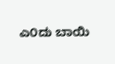ಎ೦ದು ಬಾಯಿ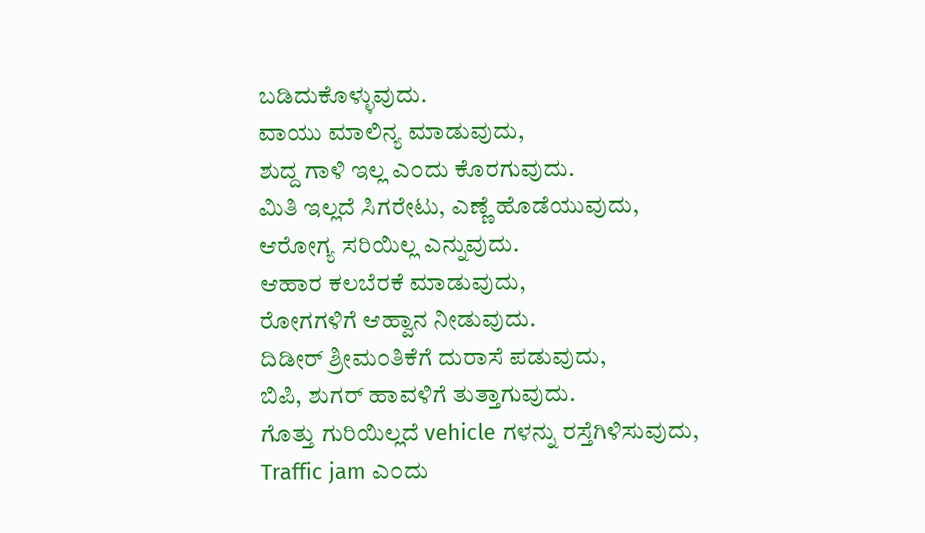ಬಡಿದುಕೊಳ್ಳುವುದು.
ವಾಯು ಮಾಲಿನ್ಯ ಮಾಡುವುದು,
ಶುದ್ದ ಗಾಳಿ ಇಲ್ಲ ಎ೦ದು ಕೊರಗುವುದು.
ಮಿತಿ ಇಲ್ಲದೆ ಸಿಗರೇಟು, ಎಣ್ಣೆ ಹೊಡೆಯುವುದು,
ಆರೋಗ್ಯ ಸರಿಯಿಲ್ಲ ಎನ್ನುವುದು.
ಆಹಾರ ಕಲಬೆರಕೆ ಮಾಡುವುದು,
ರೋಗಗಳಿಗೆ ಆಹ್ವಾನ ನೀಡುವುದು.
ದಿಡೀರ್ ಶ್ರೀಮ೦ತಿಕೆಗೆ ದುರಾಸೆ ಪಡುವುದು,
ಬಿಪಿ, ಶುಗರ್ ಹಾವಳಿಗೆ ತುತ್ತಾಗುವುದು.
ಗೊತ್ತು ಗುರಿಯಿಲ್ಲದೆ vehicle ಗಳನ್ನು ರಸ್ತೆಗಿಳಿಸುವುದು,
Traffic jam ಎ೦ದು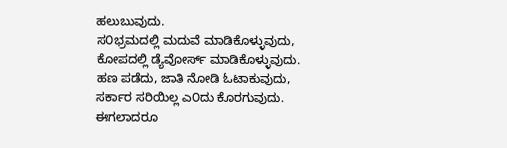ಹಲುಬುವುದು.
ಸ೦ಭ್ರಮದಲ್ಲಿ ಮದುವೆ ಮಾಡಿಕೊಳ್ಳುವುದು,
ಕೋಪದಲ್ಲಿ ಡ್ಯೆವೋರ್ಸ್ ಮಾಡಿಕೊಳ್ಳುವುದು.
ಹಣ ಪಡೆದು, ಜಾತಿ ನೋಡಿ ಓಟಾಕುವುದು,
ಸರ್ಕಾರ ಸರಿಯಿಲ್ಲ ಎ೦ದು ಕೊರಗುವುದು.
ಈಗಲಾದರೂ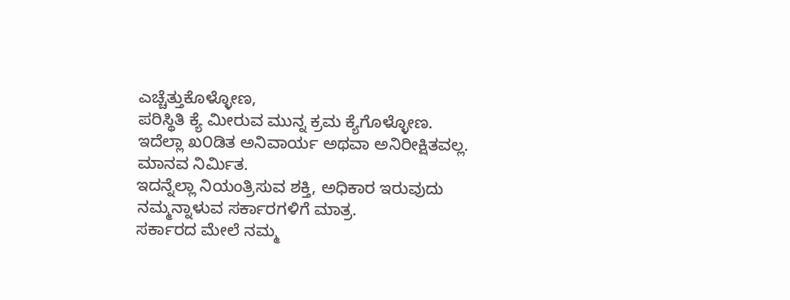ಎಚ್ಚೆತ್ತುಕೊಳ್ಳೋಣ,
ಪರಿಸ್ಥಿತಿ ಕ್ಯೆ ಮೀರುವ ಮುನ್ನ ಕ್ರಮ ಕ್ಯೆಗೊಳ್ಳೋಣ.
ಇದೆಲ್ಲಾ ಖ೦ಡಿತ ಅನಿವಾರ್ಯ ಅಥವಾ ಅನಿರೀಕ್ಷಿತವಲ್ಲ. ಮಾನವ ನಿರ್ಮಿತ.
ಇದನ್ನೆಲ್ಲಾ ನಿಯಂತ್ರಿಸುವ ಶಕ್ತಿ, ಅಧಿಕಾರ ಇರುವುದು ನಮ್ಮನ್ನಾಳುವ ಸರ್ಕಾರಗಳಿಗೆ ಮಾತ್ರ.
ಸರ್ಕಾರದ ಮೇಲೆ ನಮ್ಮ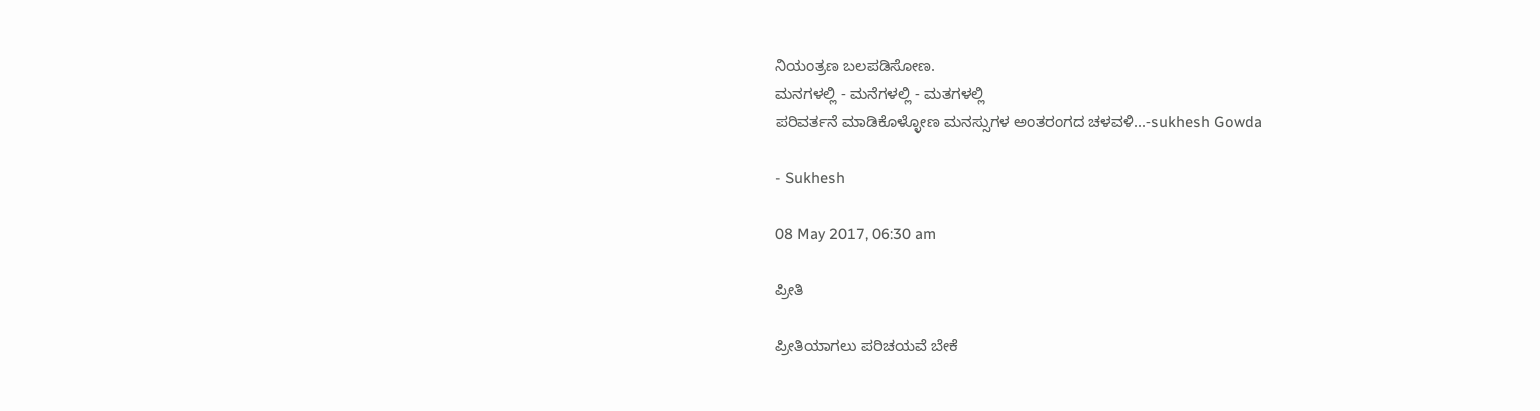ನಿಯಂತ್ರಣ ಬಲಪಡಿಸೋಣ.
ಮನಗಳಲ್ಲಿ - ಮನೆಗಳಲ್ಲಿ - ಮತಗಳಲ್ಲಿ
ಪರಿವರ್ತನೆ ಮಾಡಿಕೊಳ್ಳೋಣ ಮನಸ್ಸುಗಳ ಅಂತರಂಗದ ಚಳವಳಿ...-sukhesh Gowda

- Sukhesh

08 May 2017, 06:30 am

ಪ್ರೀತಿ

ಪ್ರೀತಿಯಾಗಲು ಪರಿಚಯವೆ ಬೇಕೆ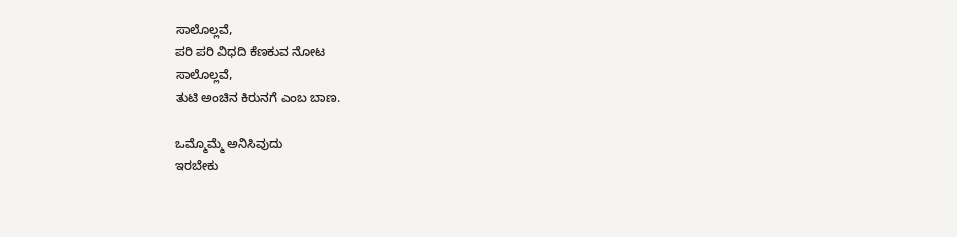ಸಾಲೊಲ್ಲವೆ,
ಪರಿ ಪರಿ ವಿಧದಿ ಕೆಣಕುವ ನೋಟ
ಸಾಲೊಲ್ಲವೆ,
ತುಟಿ ಅಂಚಿನ ಕಿರುನಗೆ ಎಂಬ ಬಾಣ.

ಒಮ್ಮೊಮ್ಮೆ ಅನಿಸಿವುದು
ಇರಬೇಕು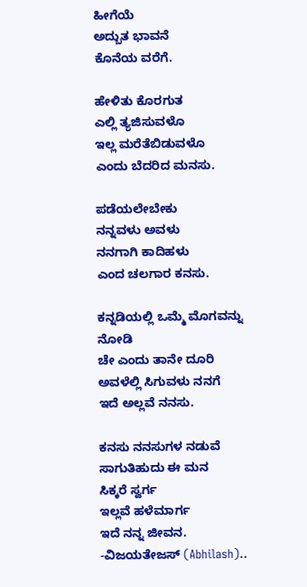ಹೀಗೆಯೆ
ಅದ್ಬುತ ಭಾವನೆ
ಕೊನೆಯ ವರೆಗೆ.

ಹೇಳಿತು ಕೊರಗುತ
ಎಲ್ಲಿ ತ್ಯಜಿಸುವಳೊ
ಇಲ್ಲ ಮರೆತೆಬಿಡುವಳೊ
ಎಂದು ಬೆದರಿದ ಮನಸು.

ಪಡೆಯಲೇಬೇಕು
ನನ್ನವಳು ಅವಳು
ನನಗಾಗಿ ಕಾದಿಹಳು
ಎಂದ ಚಲಗಾರ ಕನಸು.

ಕನ್ನಡಿಯಲ್ಲಿ ಒಮ್ಮೆ ಮೊಗವನ್ನು ನೋಡಿ
ಚೇ ಎಂದು ತಾನೇ ದೂರಿ
ಅವಳೆಲ್ಲಿ ಸಿಗುವಳು ನನಗೆ
ಇದೆ ಅಲ್ಲವೆ ನನಸು.

ಕನಸು ನನಸುಗಳ ನಡುವೆ
ಸಾಗುತಿಹುದು ಈ ಮನ
ಸಿಕ್ಕರೆ ಸ್ವರ್ಗ
ಇಲ್ಲವೆ ಹಳೆಮಾರ್ಗ
ಇದೆ ನನ್ನ ಜೀವನ.
-ವಿಜಯತೇಜಸ್ (Abhilash)..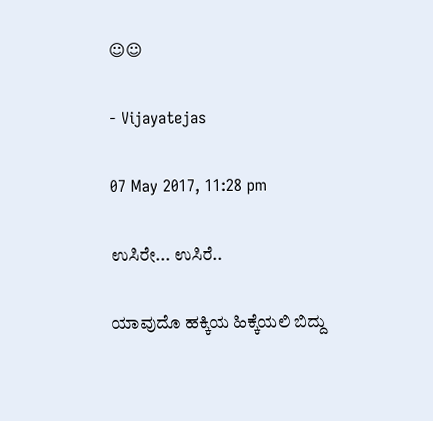☺☺

- Vijayatejas

07 May 2017, 11:28 pm

ಉಸಿರೇ... ಉಸಿರೆ..

ಯಾವುದೊ ಹಕ್ಕಿಯ ಹಿಕ್ಕೆಯಲಿ ಬಿದ್ದು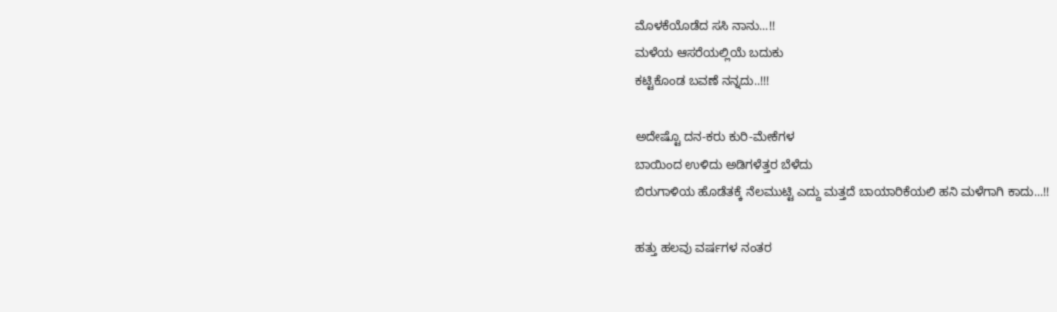ಮೊಳಕೆಯೊಡೆದ ಸಸಿ ನಾನು...!!
ಮಳೆಯ ಆಸರೆಯಲ್ಲಿಯೆ ಬದುಕು
ಕಟ್ಟಿಕೊಂಡ ಬವಣೆ ನನ್ನದು..!!!

ಅದೇಷ್ಟೊ ದನ-ಕರು ಕುರಿ-ಮೇಕೆಗಳ
ಬಾಯಿಂದ ಉಳಿದು ಅಡಿಗಳೆತ್ತರ ಬೆಳೆದು
ಬಿರುಗಾಳಿಯ ಹೊಡೆತಕ್ಕೆ ನೆಲಮುಟ್ಟಿ ಎದ್ದು ಮತ್ತದೆ ಬಾಯಾರಿಕೆಯಲಿ ಹನಿ ಮಳೆಗಾಗಿ ಕಾದು...!!

ಹತ್ತು ಹಲವು ವರ್ಷಗಳ ನಂತರ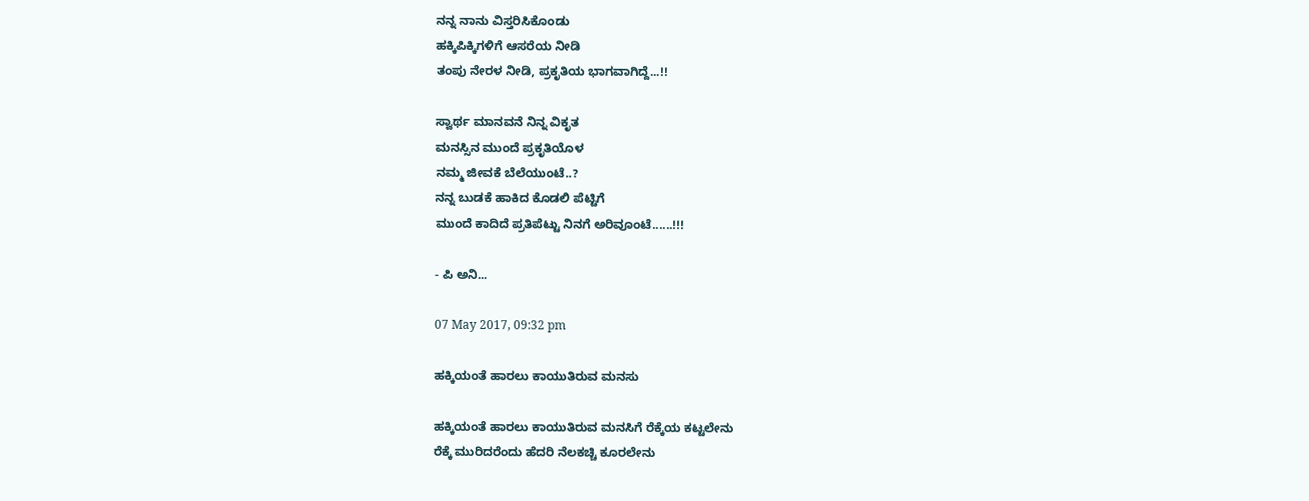ನನ್ನ ನಾನು ವಿಸ್ತರಿಸಿಕೊಂಡು
ಹಕ್ಕಿಪಿಕ್ಕಿಗಳಿಗೆ ಆಸರೆಯ ನೀಡಿ
ತಂಪು ನೇರಳ ನೀಡಿ, ಪ್ರಕೃತಿಯ ಭಾಗವಾಗಿದ್ದೆ...!!

ಸ್ವಾರ್ಥ ಮಾನವನೆ ನಿನ್ನ ವಿಕೃತ
ಮನಸ್ಸಿನ ಮುಂದೆ ಪ್ರಕೃತಿಯೊಳ
ನಮ್ಮ ಜೀವಕೆ ಬೆಲೆಯುಂಟೆ..?
ನನ್ನ ಬುಡಕೆ ಹಾಕಿದ ಕೊಡಲಿ ಪೆಟ್ಟಿಗೆ
ಮುಂದೆ ಕಾದಿದೆ ಪ್ರತಿಪೆಟ್ಟು ನಿನಗೆ ಅರಿವೂಂಟೆ......!!!

- ಪಿ ಅನಿ...

07 May 2017, 09:32 pm

ಹಕ್ಕಿಯಂತೆ‌ ಹಾರಲು‌‌ ಕಾಯುತಿರುವ ಮನಸು

ಹಕ್ಕಿಯಂತೆ ಹಾರಲು‌‌ ಕಾಯುತಿರುವ ಮನಸಿಗೆ ರೆಕ್ಕೆಯ ಕಟ್ಟಲೇನು
ರೆಕ್ಕೆ ಮುರಿದರೆಂದು ಹೆದರಿ ನೆಲಕಚ್ಚಿ ಕೂರಲೇನು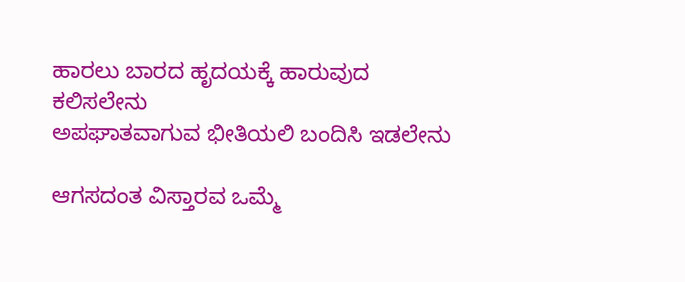ಹಾರಲು‌ ಬಾರದ ಹೃದಯಕ್ಕೆ ಹಾರುವುದ ಕಲಿಸಲೇನು
ಅಪಘಾತವಾಗುವ ಭೀತಿಯಲಿ ಬಂದಿಸಿ‌ ಇಡಲೇನು‌

ಆಗಸದಂತ ವಿಸ್ತಾರವ ಒಮ್ಮೆ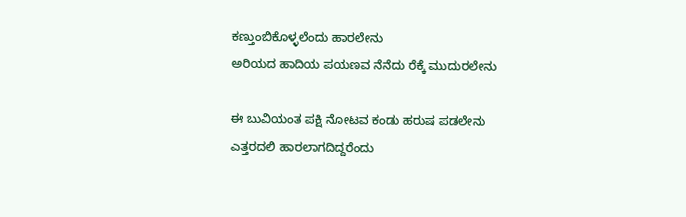ಕಣ್ತುಂಬಿಕೊಳ್ಳಲೆಂದು‌ ಹಾರಲೇನು
ಅರಿಯದ ಹಾದಿಯ ‌ಪಯಣವ ನೆನೆದು ರೆಕ್ಕೆ ಮುದುರಲೇನು

ಈ ಬುವಿಯಂತ ಪಕ್ಷಿ ನೋಟವ ಕಂಡು ಹರುಷ ಪಡಲೇನು
ಎತ್ತರದಲಿ‌‌ ಹಾರಲಾಗದಿದ್ದರೆಂದು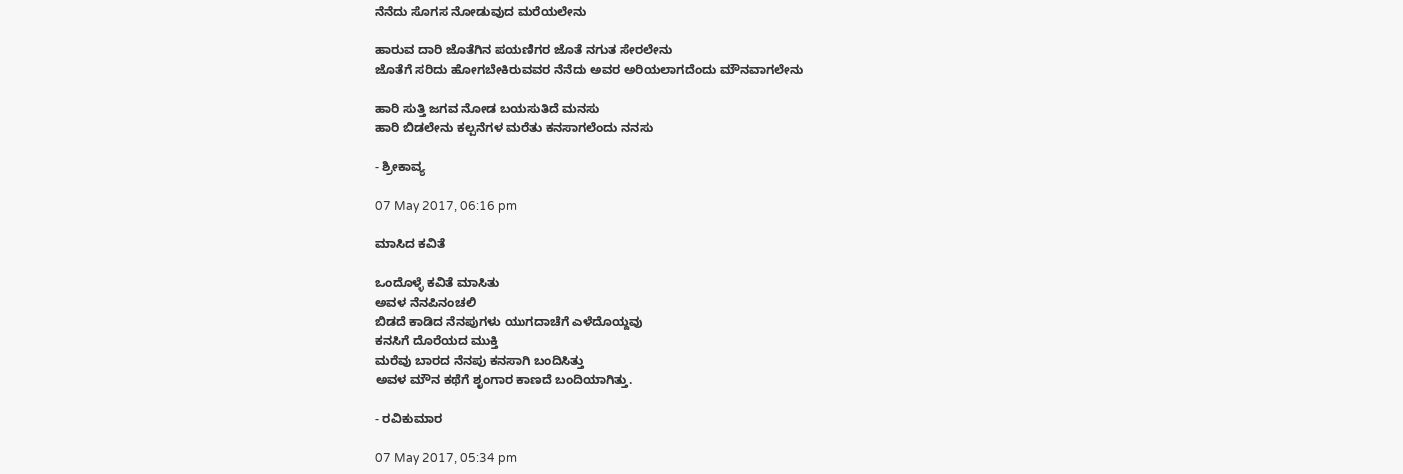ನೆನೆದು ಸೊಗಸ ನೋಡುವುದ ಮರೆಯಲೇನು

ಹಾರುವ ದಾರಿ ಜೊತೆಗಿನ ಪಯಣಿಗರ ಜೊತೆ ನಗುತ ಸೇರಲೇನು
ಜೊತೆಗೆ ಸರಿದು ಹೋಗಬೇಕಿರುವವರ ನೆನೆದು ಅವರ ಅರಿಯಲಾಗದೆಂದು ಮೌನವಾಗಲೇನು

ಹಾರಿ ಸುತ್ತಿ ಜಗವ ನೋಡ ಬಯಸುತಿದೆ ಮನಸು
ಹಾರಿ‌‌ ಬಿಡಲೇನು‌ ಕಲ್ಪನೆಗಳ‌‌ ಮರೆತು ಕನಸಾಗಲೆಂದು ನನಸು

- ಶ್ರೀಕಾವ್ಯ

07 May 2017, 06:16 pm

ಮಾಸಿದ ಕವಿತೆ

ಒಂದೊಳ್ಳೆ ಕವಿತೆ ಮಾಸಿತು
ಅವಳ ನೆನಪಿನಂಚಲಿ
ಬಿಡದೆ ಕಾಡಿದ ನೆನಪುಗಳು ಯುಗದಾಚೆಗೆ ಎಳೆದೊಯ್ದವು
ಕನಸಿಗೆ ದೊರೆಯದ ಮುಕ್ತಿ
ಮರೆವು ಬಾರದ ನೆನಪು ಕನಸಾಗಿ ಬಂದಿಸಿತ್ತು
ಅವಳ ಮೌನ ಕಥೆಗೆ ಶೃಂಗಾರ ಕಾಣದೆ ಬಂದಿಯಾಗಿತ್ತು.

- ರವಿಕುಮಾರ

07 May 2017, 05:34 pm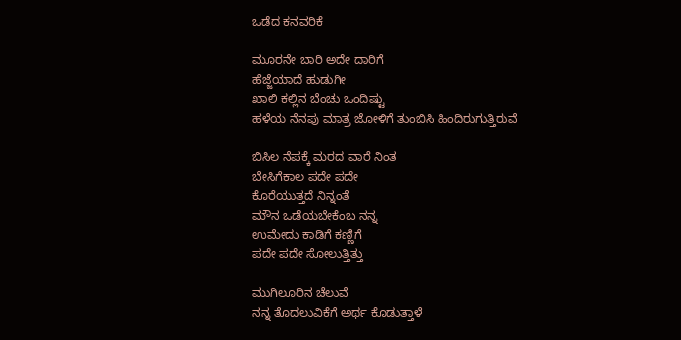ಒಡೆದ ಕನವರಿಕೆ

ಮೂರನೇ ಬಾರಿ ಅದೇ ದಾರಿಗೆ
ಹೆಜ್ಜೆಯಾದೆ ಹುಡುಗೀ
ಖಾಲಿ ಕಲ್ಲಿನ ಬೆಂಚು ಒಂದಿಷ್ಟು
ಹಳೆಯ ನೆನಪು ಮಾತ್ರ ಜೋಳಿಗೆ ತುಂಬಿಸಿ ಹಿಂದಿರುಗುತ್ತಿರುವೆ

ಬಿಸಿಲ ನೆಪಕ್ಕೆ ಮರದ ವಾರೆ ನಿಂತ
ಬೇಸಿಗೆಕಾಲ ಪದೇ ಪದೇ
ಕೊರೆಯುತ್ತದೆ ನಿನ್ನಂತೆ
ಮೌನ ಒಡೆಯಬೇಕೆಂಬ ನನ್ನ
ಉಮೇದು ಕಾಡಿಗೆ ಕಣ್ಣಿಗೆ
ಪದೇ ಪದೇ ಸೋಲುತ್ತಿತ್ತು

ಮುಗಿಲೂರಿನ ಚೆಲುವೆ
ನನ್ನ ತೊದಲುವಿಕೆಗೆ ಅರ್ಥ ಕೊಡುತ್ತಾಳೆ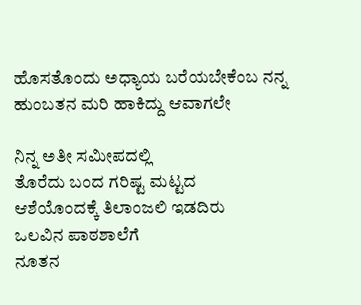ಹೊಸತೊಂದು ಅಧ್ಯಾಯ ಬರೆಯಬೇಕೆಂಬ ನನ್ನ ಹುಂಬತನ ಮರಿ ಹಾಕಿದ್ದು ಆವಾಗಲೇ

ನಿನ್ನ ಅತೀ ಸಮೀಪದಲ್ಲಿ
ತೊರೆದು ಬಂದ ಗರಿಷ್ಟ ಮಟ್ಟದ
ಆಶೆಯೊಂದಕ್ಕೆ ತಿಲಾಂಜಲಿ ಇಡದಿರು
ಒಲವಿನ ಪಾಠಶಾಲೆಗೆ
ನೂತನ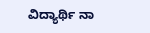ವಿದ್ಯಾರ್ಥಿ ನಾ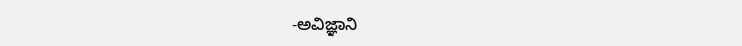-ಅವಿಜ್ಞಾನಿ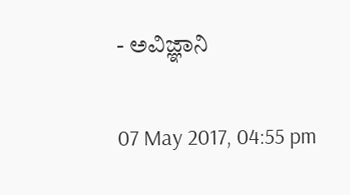- ಅವಿಜ್ಞಾನಿ

07 May 2017, 04:55 pm